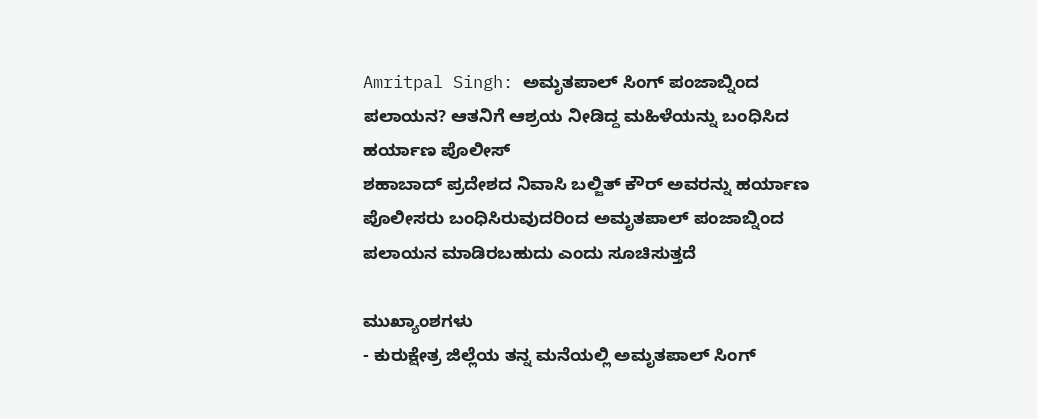Amritpal Singh: ಅಮೃತಪಾಲ್ ಸಿಂಗ್ ಪಂಜಾಬ್ನಿಂದ ಪಲಾಯನ? ಆತನಿಗೆ ಆಶ್ರಯ ನೀಡಿದ್ದ ಮಹಿಳೆಯನ್ನು ಬಂಧಿಸಿದ ಹರ್ಯಾಣ ಪೊಲೀಸ್
ಶಹಾಬಾದ್ ಪ್ರದೇಶದ ನಿವಾಸಿ ಬಲ್ಜಿತ್ ಕೌರ್ ಅವರನ್ನು ಹರ್ಯಾಣ ಪೊಲೀಸರು ಬಂಧಿಸಿರುವುದರಿಂದ ಅಮೃತಪಾಲ್ ಪಂಜಾಬ್ನಿಂದ ಪಲಾಯನ ಮಾಡಿರಬಹುದು ಎಂದು ಸೂಚಿಸುತ್ತದೆ

ಮುಖ್ಯಾಂಶಗಳು
- ಕುರುಕ್ಷೇತ್ರ ಜಿಲ್ಲೆಯ ತನ್ನ ಮನೆಯಲ್ಲಿ ಅಮೃತಪಾಲ್ ಸಿಂಗ್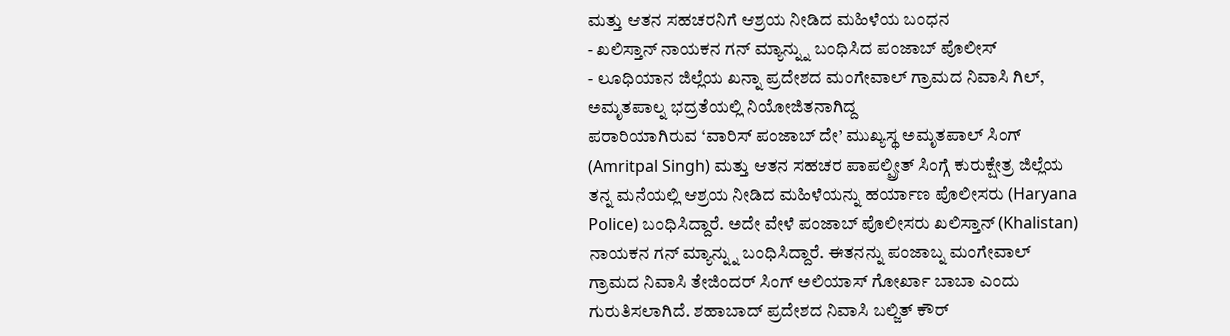ಮತ್ತು ಆತನ ಸಹಚರನಿಗೆ ಆಶ್ರಯ ನೀಡಿದ ಮಹಿಳೆಯ ಬಂಧನ
- ಖಲಿಸ್ತಾನ್ ನಾಯಕನ ಗನ್ ಮ್ಯಾನ್ನ್ನು ಬಂಧಿಸಿದ ಪಂಜಾಬ್ ಪೊಲೀಸ್
- ಲೂಧಿಯಾನ ಜಿಲ್ಲೆಯ ಖನ್ನಾ ಪ್ರದೇಶದ ಮಂಗೇವಾಲ್ ಗ್ರಾಮದ ನಿವಾಸಿ ಗಿಲ್, ಅಮೃತಪಾಲ್ನ ಭದ್ರತೆಯಲ್ಲಿ ನಿಯೋಜಿತನಾಗಿದ್ದ
ಪರಾರಿಯಾಗಿರುವ ‘ವಾರಿಸ್ ಪಂಜಾಬ್ ದೇ’ ಮುಖ್ಯಸ್ಥ ಅಮೃತಪಾಲ್ ಸಿಂಗ್ (Amritpal Singh) ಮತ್ತು ಆತನ ಸಹಚರ ಪಾಪಲ್ಪ್ರೀತ್ ಸಿಂಗ್ಗೆ ಕುರುಕ್ಷೇತ್ರ ಜಿಲ್ಲೆಯ ತನ್ನ ಮನೆಯಲ್ಲಿ ಆಶ್ರಯ ನೀಡಿದ ಮಹಿಳೆಯನ್ನು ಹರ್ಯಾಣ ಪೊಲೀಸರು (Haryana Police) ಬಂಧಿಸಿದ್ದಾರೆ. ಅದೇ ವೇಳೆ ಪಂಜಾಬ್ ಪೊಲೀಸರು ಖಲಿಸ್ತಾನ್ (Khalistan) ನಾಯಕನ ಗನ್ ಮ್ಯಾನ್ನ್ನು ಬಂಧಿಸಿದ್ದಾರೆ. ಈತನನ್ನು ಪಂಜಾಬ್ನ ಮಂಗೇವಾಲ್ ಗ್ರಾಮದ ನಿವಾಸಿ ತೇಜಿಂದರ್ ಸಿಂಗ್ ಅಲಿಯಾಸ್ ಗೋರ್ಖಾ ಬಾಬಾ ಎಂದು ಗುರುತಿಸಲಾಗಿದೆ. ಶಹಾಬಾದ್ ಪ್ರದೇಶದ ನಿವಾಸಿ ಬಲ್ಜಿತ್ ಕೌರ್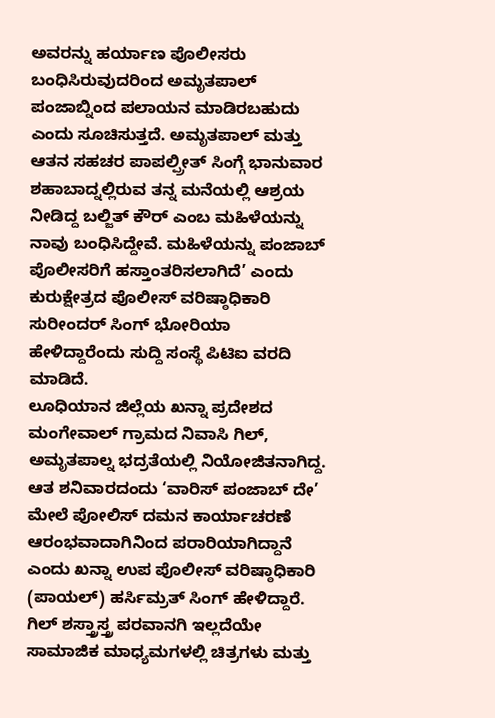ಅವರನ್ನು ಹರ್ಯಾಣ ಪೊಲೀಸರು ಬಂಧಿಸಿರುವುದರಿಂದ ಅಮೃತಪಾಲ್ ಪಂಜಾಬ್ನಿಂದ ಪಲಾಯನ ಮಾಡಿರಬಹುದು ಎಂದು ಸೂಚಿಸುತ್ತದೆ. ಅಮೃತಪಾಲ್ ಮತ್ತು ಆತನ ಸಹಚರ ಪಾಪಲ್ಪ್ರೀತ್ ಸಿಂಗ್ಗೆ ಭಾನುವಾರ ಶಹಾಬಾದ್ನಲ್ಲಿರುವ ತನ್ನ ಮನೆಯಲ್ಲಿ ಆಶ್ರಯ ನೀಡಿದ್ದ ಬಲ್ಜಿತ್ ಕೌರ್ ಎಂಬ ಮಹಿಳೆಯನ್ನು ನಾವು ಬಂಧಿಸಿದ್ದೇವೆ. ಮಹಿಳೆಯನ್ನು ಪಂಜಾಬ್ ಪೊಲೀಸರಿಗೆ ಹಸ್ತಾಂತರಿಸಲಾಗಿದೆ’ ಎಂದು ಕುರುಕ್ಷೇತ್ರದ ಪೊಲೀಸ್ ವರಿಷ್ಠಾಧಿಕಾರಿ ಸುರೀಂದರ್ ಸಿಂಗ್ ಭೋರಿಯಾ ಹೇಳಿದ್ದಾರೆಂದು ಸುದ್ದಿ ಸಂಸ್ಥೆ ಪಿಟಿಐ ವರದಿ ಮಾಡಿದೆ.
ಲೂಧಿಯಾನ ಜಿಲ್ಲೆಯ ಖನ್ನಾ ಪ್ರದೇಶದ ಮಂಗೇವಾಲ್ ಗ್ರಾಮದ ನಿವಾಸಿ ಗಿಲ್, ಅಮೃತಪಾಲ್ನ ಭದ್ರತೆಯಲ್ಲಿ ನಿಯೋಜಿತನಾಗಿದ್ದ. ಆತ ಶನಿವಾರದಂದು ‘ವಾರಿಸ್ ಪಂಜಾಬ್ ದೇ’ ಮೇಲೆ ಪೋಲಿಸ್ ದಮನ ಕಾರ್ಯಾಚರಣೆ ಆರಂಭವಾದಾಗಿನಿಂದ ಪರಾರಿಯಾಗಿದ್ದಾನೆ ಎಂದು ಖನ್ನಾ ಉಪ ಪೊಲೀಸ್ ವರಿಷ್ಠಾಧಿಕಾರಿ (ಪಾಯಲ್) ಹರ್ಸಿಮ್ರತ್ ಸಿಂಗ್ ಹೇಳಿದ್ದಾರೆ.
ಗಿಲ್ ಶಸ್ತ್ರಾಸ್ತ್ರ ಪರವಾನಗಿ ಇಲ್ಲದೆಯೇ ಸಾಮಾಜಿಕ ಮಾಧ್ಯಮಗಳಲ್ಲಿ ಚಿತ್ರಗಳು ಮತ್ತು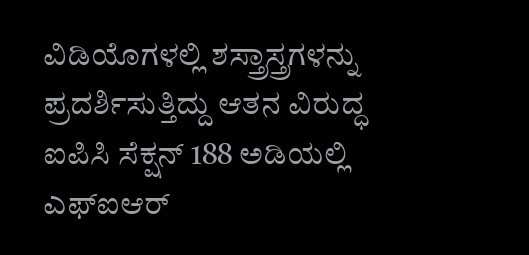ವಿಡಿಯೊಗಳಲ್ಲಿ ಶಸ್ತ್ರಾಸ್ತ್ರಗಳನ್ನು ಪ್ರದರ್ಶಿಸುತ್ತಿದ್ದು ಆತನ ವಿರುದ್ಧ ಐಪಿಸಿ ಸೆಕ್ಷನ್ 188 ಅಡಿಯಲ್ಲಿ ಎಫ್ಐಆರ್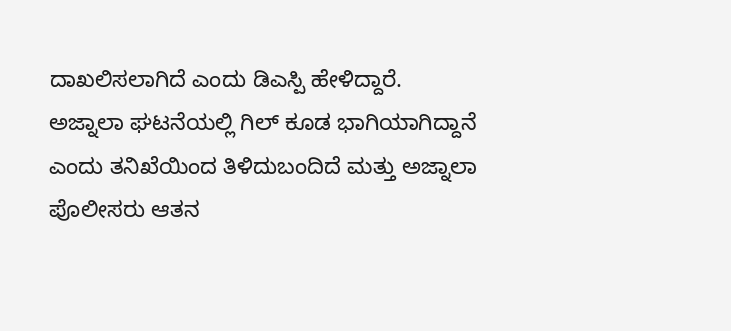ದಾಖಲಿಸಲಾಗಿದೆ ಎಂದು ಡಿಎಸ್ಪಿ ಹೇಳಿದ್ದಾರೆ.
ಅಜ್ನಾಲಾ ಘಟನೆಯಲ್ಲಿ ಗಿಲ್ ಕೂಡ ಭಾಗಿಯಾಗಿದ್ದಾನೆ ಎಂದು ತನಿಖೆಯಿಂದ ತಿಳಿದುಬಂದಿದೆ ಮತ್ತು ಅಜ್ನಾಲಾ ಪೊಲೀಸರು ಆತನ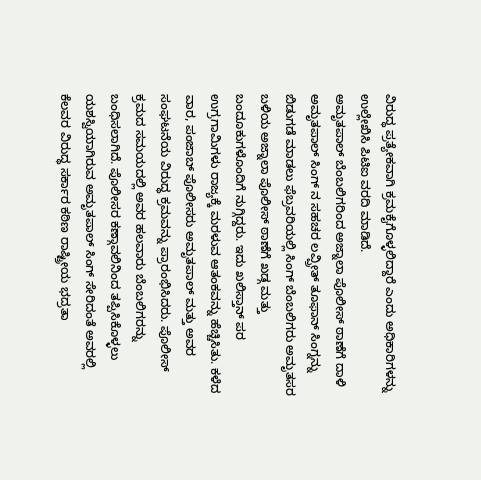ವಿರುದ್ಧ ಪ್ರತ್ಯೇಕವಾಗಿ ಕ್ರಮಕೈಗೊಳ್ಳಲಿದ್ದಾರೆ ಎಂದು ಅಧಿಕಾರಿಗಳನ್ನು ಉಲ್ಲೇಖಿಸಿ ಪಿಟಿಐ ವರದಿ ಮಾಡಿದೆ.
ಅಮೃತಪಾಲ್ ಬೆಂಬಲಿಗರಿಂದ ಅಜ್ನಾಲಾ ಪೊಲೀಸ್ ಠಾಣೆಗೆ ದಾಳಿ
ಅಮೃತಪಾಲ್ ಸಿಂಗ್ ನ ಸಹಚರ ಲವ್ಪ್ರೀತ್ ತೂಫಾನ್ ಸಿಂಗ್ನನ್ನು ಬಿಡುಗಡೆ ಮಾಡಲು ಫೆಬ್ರವರಿಯಲ್ಲಿ ಸಿಂಗ್ ಬೆಂಬಲಿಗರು ಅಮೃತಸರ ಬಳಿಯ ಅಜ್ನಾಲಾ ಪೊಲೀಸ್ ಠಾಣೆಗೆ ಖಡ್ಗ ಮತ್ತು ಬಂದೂಕುಗಳೊಂದಿಗೆ ನುಗ್ಗಿದ್ದರು. ಇದು ಖಲಿಸ್ತಾನ್ ಪರ ಉಗ್ರಗಾಮಿಗಳು ರಾಜ್ಯಕ್ಕೆ ಮರಳುವ ಆತಂಕವನ್ನು ಹೆಚ್ಚಿಸಿತು. ಕಳೆದ ವಾರ, ಪಂಜಾಬ್ ಪೊಲೀಸರು ಅಮೃತಪಾಲ್ ಮತ್ತು ಅವರ ಸಂಘಟನೆಯ ವಿರುದ್ಧ ಕ್ರಮವನ್ನು ಪ್ರಾರಂಭಿಸಿದರು. ಪೊಲೀಸ್ ಕ್ರಮದ ಸಮಯದಲ್ಲಿ ಅವರ ಹಲವಾರು ಬೆಂಬಲಿಗರನ್ನು ಬಂಧಿಸಲಾಗಿದೆ. ಪೊಲೀಸರ ಕಣ್ಗಾವಲಿನಿಂದ ತಪ್ಪಿಸಿಕೊಳ್ಳಲು ಯಶಸ್ವಿಯಾಗಿರುವ ಅಮೃತಪಾಲ್ ಸಿಂಗ್ ಸೇರಿದಂತೆ ಅವರಲ್ಲಿ ಕೆಲವರ ವಿರುದ್ಧ ಸರ್ಕಾರ ಕಠಿಣ ರಾಷ್ಟ್ರೀಯ ಭದ್ರತಾ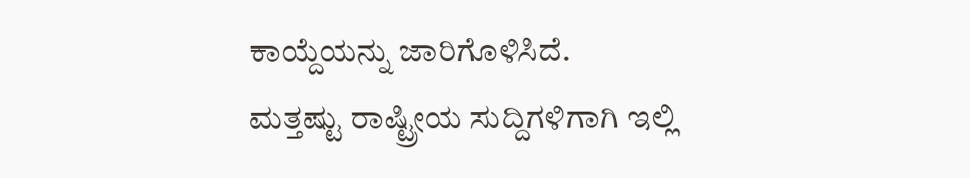ಕಾಯ್ದೆಯನ್ನು ಜಾರಿಗೊಳಿಸಿದೆ.
ಮತ್ತಷ್ಟು ರಾಷ್ಟ್ರೀಯ ಸುದ್ದಿಗಳಿಗಾಗಿ ಇಲ್ಲಿ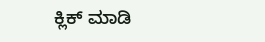ಕ್ಲಿಕ್ ಮಾಡಿ